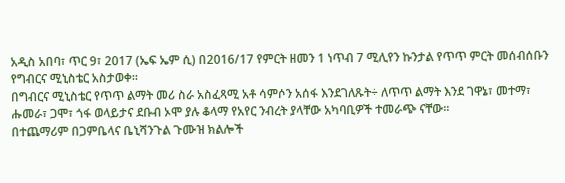አዲስ አበባ፣ ጥር 9፣ 2017 (ኤፍ ኤም ሲ) በ2016/17 የምርት ዘመን 1 ነጥብ 7 ሚሊየን ኩንታል የጥጥ ምርት መሰብሰቡን የግብርና ሚኒስቴር አስታወቀ።
በግብርና ሚኒስቴር የጥጥ ልማት መሪ ስራ አስፈጻሚ አቶ ሳምሶን አሰፋ እንደገለጹት÷ ለጥጥ ልማት እንደ ገዋኔ፣ መተማ፣ ሑመራ፣ ጋሞ፣ ጎፋ ወላይታና ደቡብ ኦሞ ያሉ ቆላማ የአየር ንብረት ያላቸው አካባቢዎች ተመራጭ ናቸው፡፡
በተጨማሪም በጋምቤላና ቤኒሻንጉል ጉሙዝ ክልሎች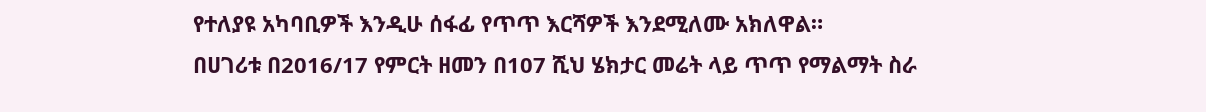የተለያዩ አካባቢዎች እንዲሁ ሰፋፊ የጥጥ እርሻዎች እንደሚለሙ አክለዋል።
በሀገሪቱ በ2016/17 የምርት ዘመን በ107 ሺህ ሄክታር መሬት ላይ ጥጥ የማልማት ስራ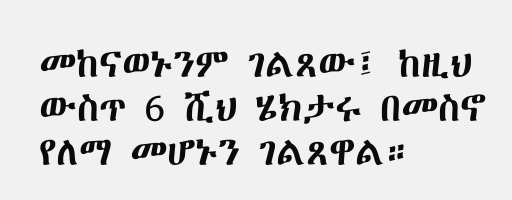መከናወኑንም ገልጸው፤ ከዚህ ውስጥ 6 ሺህ ሄክታሩ በመስኖ የለማ መሆኑን ገልጸዋል።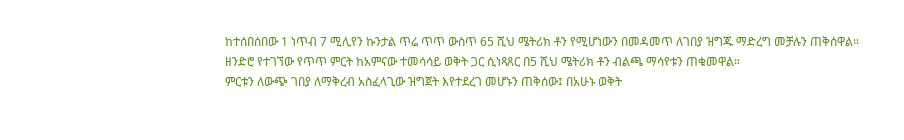ከተሰበሰበው 1 ነጥብ 7 ሚሊየን ኩንታል ጥሬ ጥጥ ውስጥ 65 ሺህ ሜትሪክ ቶን የሚሆነውን በመዳመጥ ለገበያ ዝግጁ ማድረግ መቻሉን ጠቅሰዋል።
ዘንድሮ የተገኘው የጥጥ ምርት ከአምናው ተመሳሳይ ወቅት ጋር ሲነጻጸር በ5 ሺህ ሜትሪክ ቶን ብልጫ ማሳየቱን ጠቁመዋል።
ምርቱን ለውጭ ገበያ ለማቅረብ አስፈላጊው ዝግጀት እየተደረገ መሆኑን ጠቅሰው፤ በአሁኑ ወቅት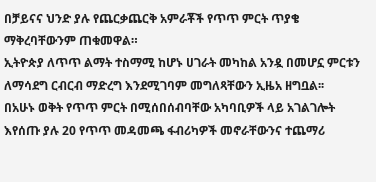በቻይናና ህንድ ያሉ የጨርቃጨርቅ አምራቾች የጥጥ ምርት ጥያቄ ማቅረባቸውንም ጠቁመዋል።
ኢትዮጵያ ለጥጥ ልማት ተስማሚ ከሆኑ ሀገራት መካከል አንዷ በመሆኗ ምርቱን ለማሳደግ ርብርብ ማድረግ እንደሚገባም መግለጻቸውን ኢዜአ ዘግቧል፡፡
በአሁኑ ወቅት የጥጥ ምርት በሚሰበሰብባቸው አካባቢዎች ላይ አገልገሎት እየሰጡ ያሉ 20 የጥጥ መዳመጫ ፋብሪካዎች መኖራቸውንና ተጨማሪ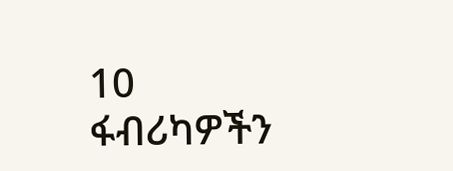10 ፋብሪካዎችን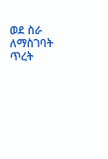ወደ ስራ ለማስገባት ጥረት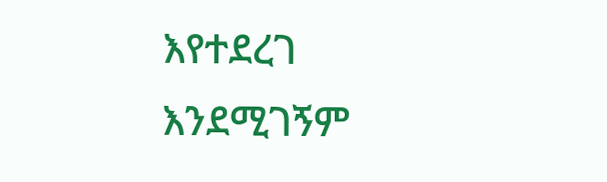እየተደረገ እንደሚገኝም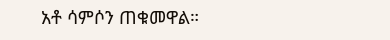አቶ ሳምሶን ጠቁመዋል።